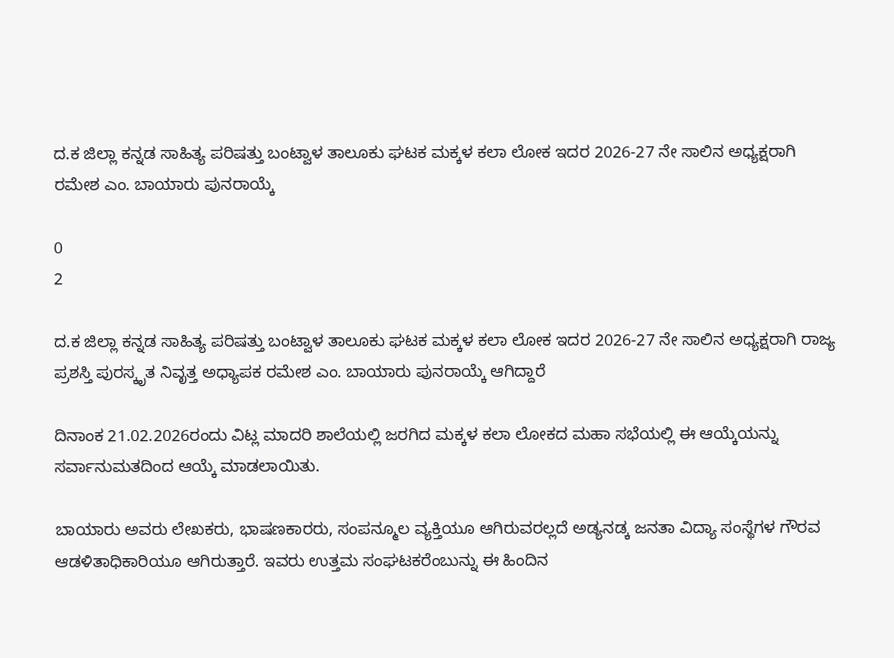ದ.ಕ ಜಿಲ್ಲಾ ಕನ್ನಡ ಸಾಹಿತ್ಯ ಪರಿಷತ್ತು ಬಂಟ್ವಾಳ ತಾಲೂಕು ಘಟಕ ಮಕ್ಕಳ ಕಲಾ ಲೋಕ ಇದರ 2026-27 ನೇ ಸಾಲಿನ ಅಧ್ಯಕ್ಷರಾಗಿ ರಮೇಶ ಎಂ. ಬಾಯಾರು ಪುನರಾಯ್ಕೆ

0
2

ದ.ಕ ಜಿಲ್ಲಾ ಕನ್ನಡ ಸಾಹಿತ್ಯ ಪರಿಷತ್ತು ಬಂಟ್ವಾಳ ತಾಲೂಕು ಘಟಕ ಮಕ್ಕಳ ಕಲಾ ಲೋಕ ಇದರ 2026-27 ನೇ ಸಾಲಿನ ಅಧ್ಯಕ್ಷರಾಗಿ ರಾಜ್ಯ ಪ್ರಶಸ್ತಿ ಪುರಸ್ಕೃತ ನಿವೃತ್ತ ಅಧ್ಯಾಪಕ ರಮೇಶ ಎಂ. ಬಾಯಾರು ಪುನರಾಯ್ಕೆ ಆಗಿದ್ದಾರೆ

ದಿನಾಂಕ 21.02.2026ರಂದು ವಿಟ್ಲ ಮಾದರಿ ಶಾಲೆಯಲ್ಲಿ ಜರಗಿದ ಮಕ್ಕಳ ಕಲಾ ಲೋಕದ ಮಹಾ ಸಭೆಯಲ್ಲಿ ಈ ಆಯ್ಕೆಯನ್ನು ಸರ್ವಾನುಮತದಿಂದ ಆಯ್ಕೆ ಮಾಡಲಾಯಿತು.

ಬಾಯಾರು ಅವರು ಲೇಖಕರು, ಭಾಷಣಕಾರರು, ಸಂಪನ್ಮೂಲ ವ್ಯಕ್ತಿಯೂ ಆಗಿರುವರಲ್ಲದೆ ಅಡ್ಯನಡ್ಕ ಜನತಾ ವಿದ್ಯಾ ಸಂಸ್ಥೆಗಳ ಗೌರವ ಆಡಳಿತಾಧಿಕಾರಿಯೂ ಆಗಿರುತ್ತಾರೆ. ಇವರು ಉತ್ತಮ ಸಂಘಟಕರೆಂಬುನ್ನು ಈ ಹಿಂದಿನ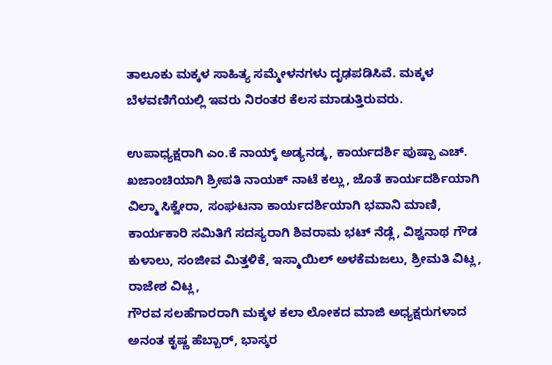ತಾಲೂಕು ಮಕ್ಕಳ ಸಾಹಿತ್ಯ ಸಮ್ಮೇಳನಗಳು ದೃಢಪಡಿಸಿವೆ. ಮಕ್ಕಳ ಬೆಳವಣಿಗೆಯಲ್ಲಿ ಇವರು ನಿರಂತರ ಕೆಲಸ ಮಾಡುತ್ತಿರುವರು.

ಉಪಾಧ್ಯಕ್ಷರಾಗಿ ಎಂ.ಕೆ ನಾಯ್ಕ್‌ ಅಡ್ಯನಡ್ಕ, ಕಾರ್ಯದರ್ಶಿ ಪುಷ್ಪಾ ಎಚ್‌. ಖಜಾಂಚಿಯಾಗಿ ಶ್ರೀಪತಿ ನಾಯಕ್‌ ನಾಟೆ ಕಲ್ಲು, ಜೊತೆ ಕಾರ್ಯದರ್ಶಿಯಾಗಿ ವಿಲ್ಮಾ ಸಿಕ್ವೇರಾ, ಸಂಘಟನಾ ಕಾರ್ಯದರ್ಶಿಯಾಗಿ ಭವಾನಿ ಮಾಣಿ, ಕಾರ್ಯಕಾರಿ ಸಮಿತಿಗೆ ಸದಸ್ಯರಾಗಿ ಶಿವರಾಮ ಭಟ್‌ ನೆಡ್ಲೆ, ವಿಶ್ವನಾಥ ಗೌಡ ಕುಳಾಲು, ಸಂಜೀವ ಮಿತ್ತಳಿಕೆ, ಇಸ್ಮಾಯಿಲ್‌ ಅಳಕೆಮಜಲು, ಶ್ರೀಮತಿ ವಿಟ್ಲ, ರಾಜೇಶ ವಿಟ್ಲ,
ಗೌರವ ಸಲಹೆಗಾರರಾಗಿ ಮಕ್ಕಳ ಕಲಾ ಲೋಕದ ಮಾಜಿ ಅಧ್ಯಕ್ಷರುಗಳಾದ ಅನಂತ ಕೃಷ್ಣ ಹೆಬ್ಬಾರ್‌, ಭಾಸ್ಕರ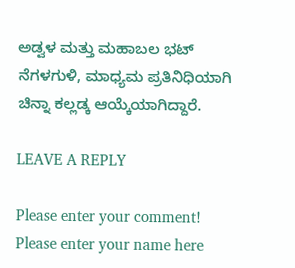ಅಡ್ವಳ ಮತ್ತು ಮಹಾಬಲ ಭಟ್‌ ನೆಗಳಗುಳಿ, ಮಾಧ್ಯಮ ಪ್ರತಿನಿಧಿಯಾಗಿ ಚಿನ್ನಾ ಕಲ್ಲಡ್ಕ ಆಯ್ಕೆಯಾಗಿದ್ದಾರೆ.

LEAVE A REPLY

Please enter your comment!
Please enter your name here